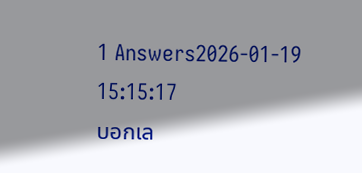1 Answers2026-01-19 15:15:17
บอกเล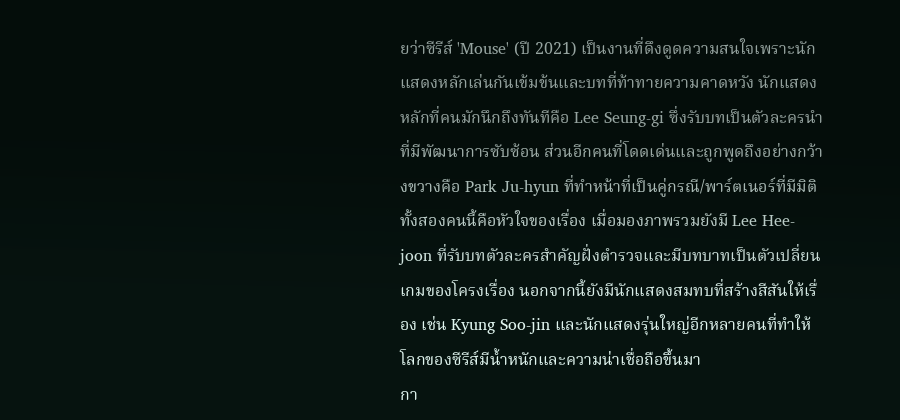ยว่าซีรีส์ 'Mouse' (ปี 2021) เป็นงานที่ดึงดูดความสนใจเพราะนักแสดงหลักเล่นกันเข้มข้นและบทที่ท้าทายความคาดหวัง นักแสดงหลักที่คนมักนึกถึงทันทีคือ Lee Seung-gi ซึ่งรับบทเป็นตัวละครนำที่มีพัฒนาการซับซ้อน ส่วนอีกคนที่โดดเด่นและถูกพูดถึงอย่างกว้างขวางคือ Park Ju-hyun ที่ทำหน้าที่เป็นคู่กรณี/พาร์ตเนอร์ที่มีมิติ ทั้งสองคนนี้คือหัวใจของเรื่อง เมื่อมองภาพรวมยังมี Lee Hee-joon ที่รับบทตัวละครสำคัญฝั่งตำรวจและมีบทบาทเป็นตัวเปลี่ยนเกมของโครงเรื่อง นอกจากนี้ยังมีนักแสดงสมทบที่สร้างสีสันให้เรื่อง เช่น Kyung Soo-jin และนักแสดงรุ่นใหญ่อีกหลายคนที่ทำให้โลกของซีรีส์มีน้ำหนักและความน่าเชื่อถือขึ้นมา
กา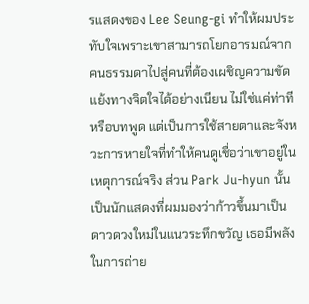รแสดงของ Lee Seung-gi ทำให้ผมประทับใจเพราะเขาสามารถโยกอารมณ์จากคนธรรมดาไปสู่คนที่ต้องเผชิญความขัดแย้งทางจิตใจได้อย่างเนียน ไม่ใช่แค่ท่าทีหรือบทพูด แต่เป็นการใช้สายตาและจังหวะการหายใจที่ทำให้คนดูเชื่อว่าเขาอยู่ในเหตุการณ์จริง ส่วน Park Ju-hyun นั้นเป็นนักแสดงที่ผมมองว่าก้าวขึ้นมาเป็นดาวดวงใหม่ในแนวระทึกขวัญ เธอมีพลังในการถ่าย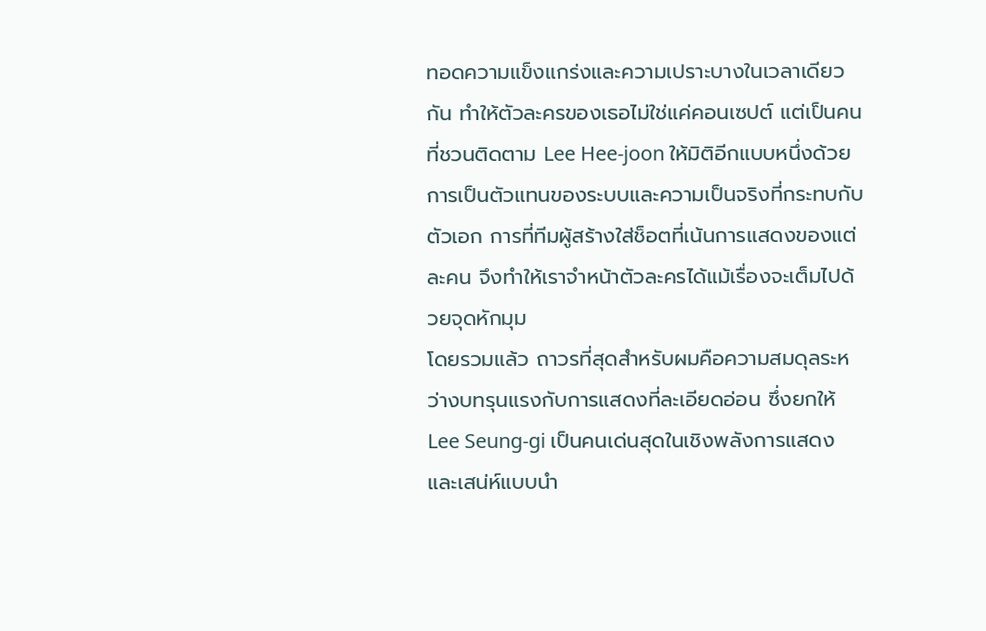ทอดความแข็งแกร่งและความเปราะบางในเวลาเดียวกัน ทำให้ตัวละครของเธอไม่ใช่แค่คอนเซปต์ แต่เป็นคนที่ชวนติดตาม Lee Hee-joon ให้มิติอีกแบบหนึ่งด้วยการเป็นตัวแทนของระบบและความเป็นจริงที่กระทบกับตัวเอก การที่ทีมผู้สร้างใส่ช็อตที่เน้นการแสดงของแต่ละคน จึงทำให้เราจำหน้าตัวละครได้แม้เรื่องจะเต็มไปด้วยจุดหักมุม
โดยรวมแล้ว ถาวรที่สุดสำหรับผมคือความสมดุลระหว่างบทรุนแรงกับการแสดงที่ละเอียดอ่อน ซึ่งยกให้ Lee Seung-gi เป็นคนเด่นสุดในเชิงพลังการแสดงและเสน่ห์แบบนำ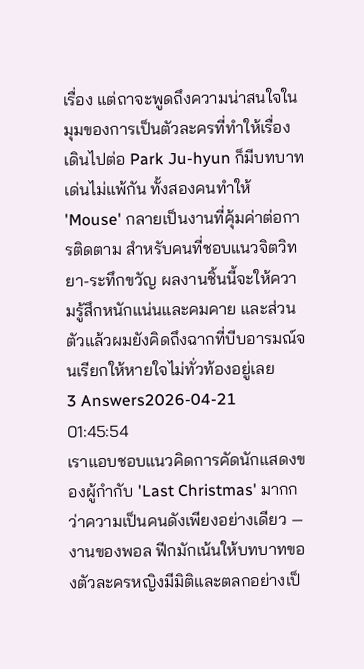เรื่อง แต่ถาจะพูดถึงความน่าสนใจในมุมของการเป็นตัวละครที่ทำให้เรื่องเดินไปต่อ Park Ju-hyun ก็มีบทบาทเด่นไม่แพ้กัน ทั้งสองคนทำให้ 'Mouse' กลายเป็นงานที่คุ้มค่าต่อการติดตาม สำหรับคนที่ชอบแนวจิตวิทยา-ระทึกขวัญ ผลงานชิ้นนี้จะให้ความรู้สึกหนักแน่นและคมคาย และส่วนตัวแล้วผมยังคิดถึงฉากที่บีบอารมณ์จนเรียกให้หายใจไม่ทั่วท้องอยู่เลย
3 Answers2026-04-21 01:45:54
เราแอบชอบแนวคิดการคัดนักแสดงของผู้กำกับ 'Last Christmas' มากกว่าความเป็นคนดังเพียงอย่างเดียว — งานของพอล ฟีกมักเน้นให้บทบาทของตัวละครหญิงมีมิติและตลกอย่างเป็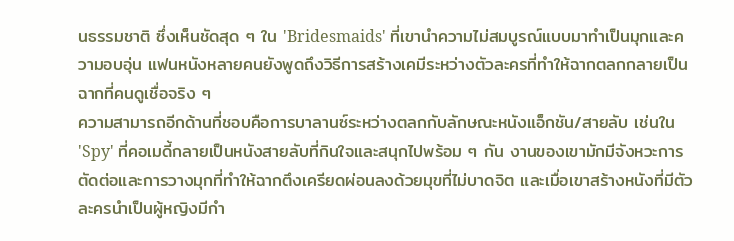นธรรมชาติ ซึ่งเห็นชัดสุด ๆ ใน 'Bridesmaids' ที่เขานำความไม่สมบูรณ์แบบมาทำเป็นมุกและความอบอุ่น แฟนหนังหลายคนยังพูดถึงวิธีการสร้างเคมีระหว่างตัวละครที่ทำให้ฉากตลกกลายเป็นฉากที่คนดูเชื่อจริง ๆ
ความสามารถอีกด้านที่ชอบคือการบาลานซ์ระหว่างตลกกับลักษณะหนังแอ็กชัน/สายลับ เช่นใน 'Spy' ที่คอเมดี้กลายเป็นหนังสายลับที่กินใจและสนุกไปพร้อม ๆ กัน งานของเขามักมีจังหวะการตัดต่อและการวางมุกที่ทำให้ฉากตึงเครียดผ่อนลงด้วยมุขที่ไม่บาดจิต และเมื่อเขาสร้างหนังที่มีตัวละครนำเป็นผู้หญิงมีกำ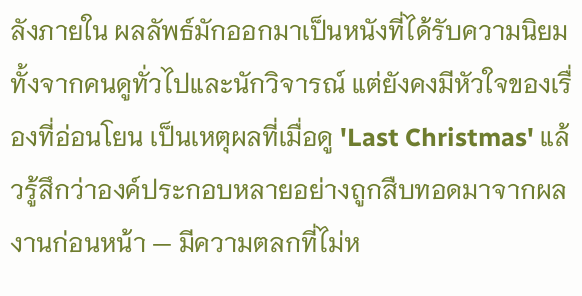ลังภายใน ผลลัพธ์มักออกมาเป็นหนังที่ได้รับความนิยมทั้งจากคนดูทั่วไปและนักวิจารณ์ แต่ยังคงมีหัวใจของเรื่องที่อ่อนโยน เป็นเหตุผลที่เมื่อดู 'Last Christmas' แล้วรู้สึกว่าองค์ประกอบหลายอย่างถูกสืบทอดมาจากผลงานก่อนหน้า — มีความตลกที่ไม่ห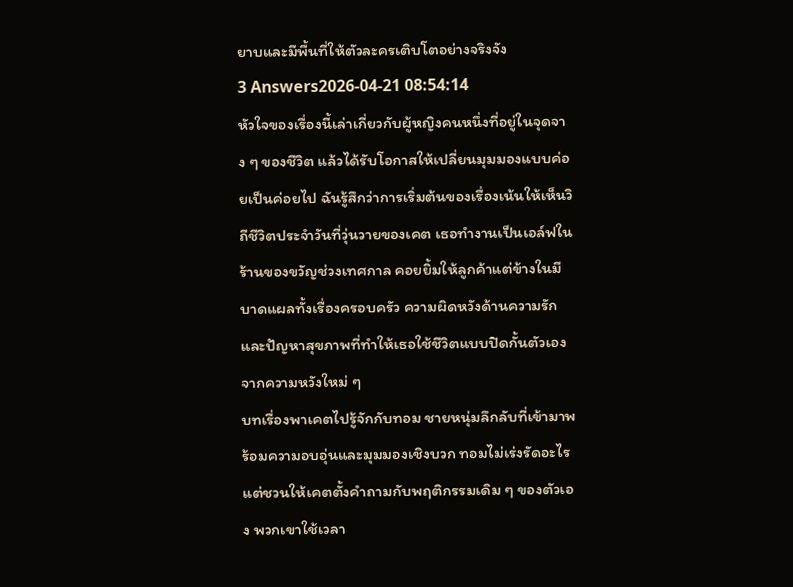ยาบและมีพื้นที่ให้ตัวละครเติบโตอย่างจริงจัง
3 Answers2026-04-21 08:54:14
หัวใจของเรื่องนี้เล่าเกี่ยวกับผู้หญิงคนหนึ่งที่อยู่ในจุดจาง ๆ ของชีวิต แล้วได้รับโอกาสให้เปลี่ยนมุมมองแบบค่อยเป็นค่อยไป ฉันรู้สึกว่าการเริ่มต้นของเรื่องเน้นให้เห็นวิถีชีวิตประจำวันที่วุ่นวายของเคต เธอทำงานเป็นเอล์ฟในร้านของขวัญช่วงเทศกาล คอยยิ้มให้ลูกค้าแต่ข้างในมีบาดแผลทั้งเรื่องครอบครัว ความผิดหวังด้านความรัก และปัญหาสุขภาพที่ทำให้เธอใช้ชีวิตแบบปิดกั้นตัวเองจากความหวังใหม่ ๆ
บทเรื่องพาเคตไปรู้จักกับทอม ชายหนุ่มลึกลับที่เข้ามาพร้อมความอบอุ่นและมุมมองเชิงบวก ทอมไม่เร่งรัดอะไร แต่ชวนให้เคตตั้งคำถามกับพฤติกรรมเดิม ๆ ของตัวเอง พวกเขาใช้เวลา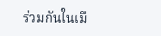ร่วมกันในเมื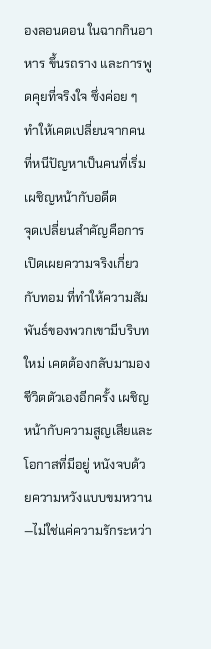องลอนดอน ในฉากกินอาหาร ขึ้นรถราง และการพูดคุยที่จริงใจ ซึ่งค่อย ๆ ทำให้เคตเปลี่ยนจากคนที่หนีปัญหาเป็นคนที่เริ่มเผชิญหน้ากับอดีต
จุดเปลี่ยนสำคัญคือการเปิดเผยความจริงเกี่ยวกับทอม ที่ทำให้ความสัมพันธ์ของพวกเขามีบริบทใหม่ เคตต้องกลับมามองชีวิตตัวเองอีกครั้ง เผชิญหน้ากับความสูญเสียและโอกาสที่มีอยู่ หนังจบด้วยความหวังแบบขมหวาน—ไม่ใช่แค่ความรักระหว่า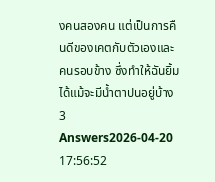งคนสองคน แต่เป็นการคืนดีของเคตกับตัวเองและคนรอบข้าง ซึ่งทำให้ฉันยิ้มได้แม้จะมีน้ำตาปนอยู่บ้าง
3 Answers2026-04-20 17:56:52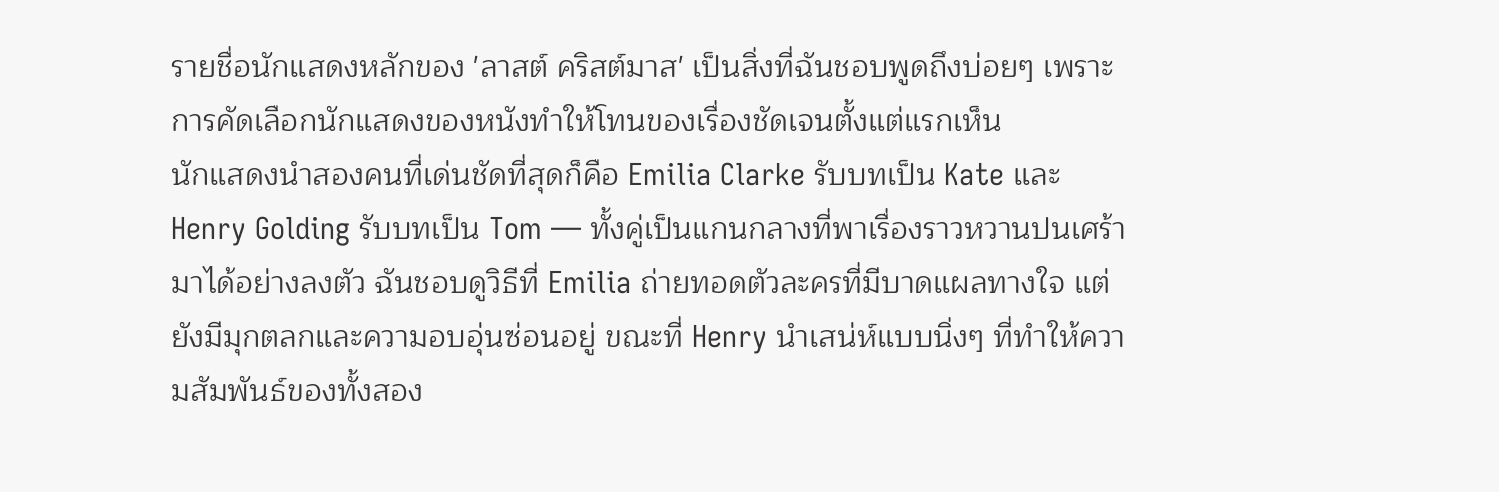รายชื่อนักแสดงหลักของ 'ลาสต์ คริสต์มาส' เป็นสิ่งที่ฉันชอบพูดถึงบ่อยๆ เพราะการคัดเลือกนักแสดงของหนังทำให้โทนของเรื่องชัดเจนตั้งแต่แรกเห็น
นักแสดงนำสองคนที่เด่นชัดที่สุดก็คือ Emilia Clarke รับบทเป็น Kate และ Henry Golding รับบทเป็น Tom — ทั้งคู่เป็นแกนกลางที่พาเรื่องราวหวานปนเศร้ามาได้อย่างลงตัว ฉันชอบดูวิธีที่ Emilia ถ่ายทอดตัวละครที่มีบาดแผลทางใจ แต่ยังมีมุกตลกและความอบอุ่นซ่อนอยู่ ขณะที่ Henry นำเสน่ห์แบบนิ่งๆ ที่ทำให้ความสัมพันธ์ของทั้งสอง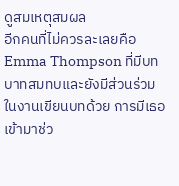ดูสมเหตุสมผล
อีกคนที่ไม่ควรละเลยคือ Emma Thompson ที่มีบทบาทสมทบและยังมีส่วนร่วมในงานเขียนบทด้วย การมีเธอเข้ามาช่ว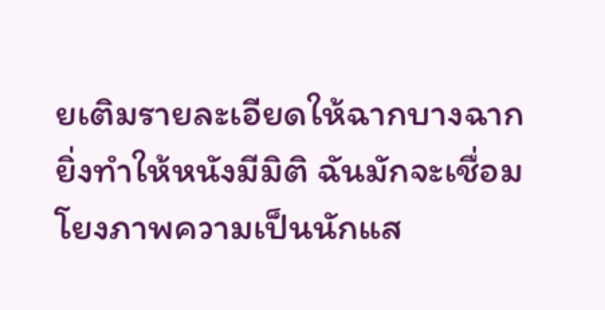ยเติมรายละเอียดให้ฉากบางฉากยิ่งทำให้หนังมีมิติ ฉันมักจะเชื่อมโยงภาพความเป็นนักแส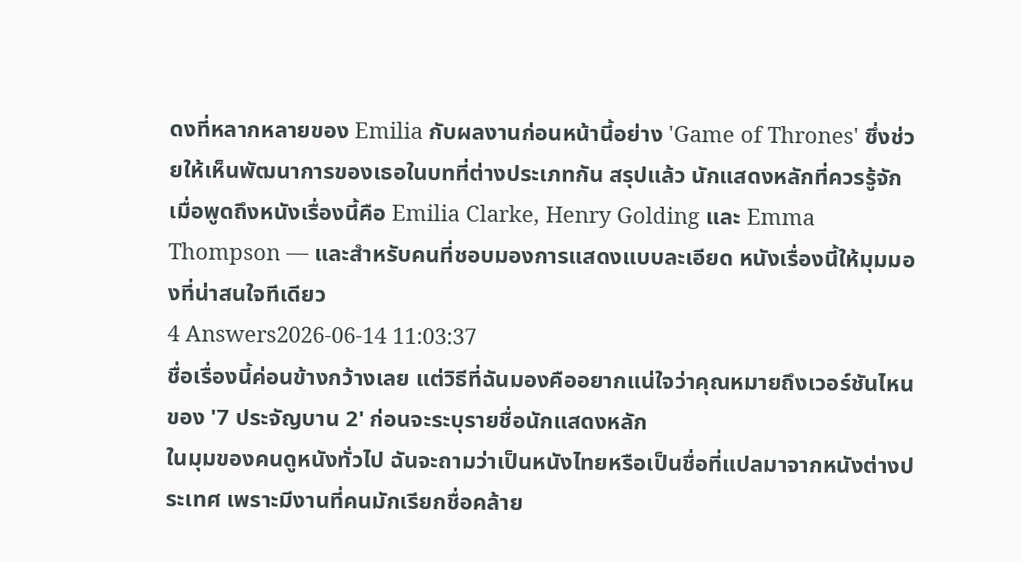ดงที่หลากหลายของ Emilia กับผลงานก่อนหน้านี้อย่าง 'Game of Thrones' ซึ่งช่วยให้เห็นพัฒนาการของเธอในบทที่ต่างประเภทกัน สรุปแล้ว นักแสดงหลักที่ควรรู้จักเมื่อพูดถึงหนังเรื่องนี้คือ Emilia Clarke, Henry Golding และ Emma Thompson — และสำหรับคนที่ชอบมองการแสดงแบบละเอียด หนังเรื่องนี้ให้มุมมองที่น่าสนใจทีเดียว
4 Answers2026-06-14 11:03:37
ชื่อเรื่องนี้ค่อนข้างกว้างเลย แต่วิธีที่ฉันมองคืออยากแน่ใจว่าคุณหมายถึงเวอร์ชันไหนของ '7 ประจัญบาน 2' ก่อนจะระบุรายชื่อนักแสดงหลัก
ในมุมของคนดูหนังทั่วไป ฉันจะถามว่าเป็นหนังไทยหรือเป็นชื่อที่แปลมาจากหนังต่างประเทศ เพราะมีงานที่คนมักเรียกชื่อคล้าย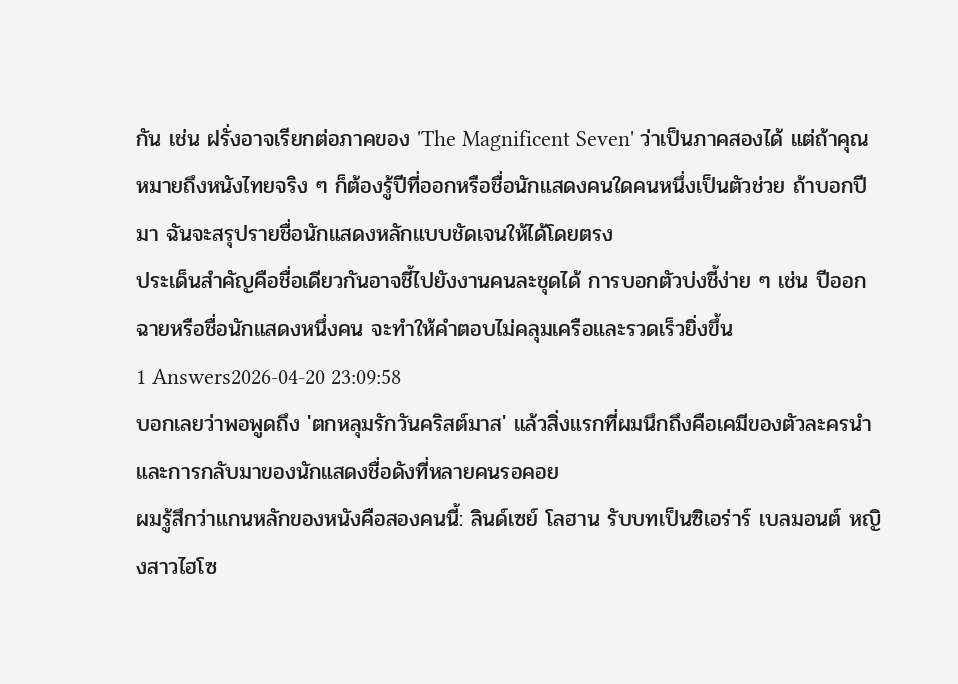กัน เช่น ฝรั่งอาจเรียกต่อภาคของ 'The Magnificent Seven' ว่าเป็นภาคสองได้ แต่ถ้าคุณหมายถึงหนังไทยจริง ๆ ก็ต้องรู้ปีที่ออกหรือชื่อนักแสดงคนใดคนหนึ่งเป็นตัวช่วย ถ้าบอกปีมา ฉันจะสรุปรายชื่อนักแสดงหลักแบบชัดเจนให้ได้โดยตรง
ประเด็นสำคัญคือชื่อเดียวกันอาจชี้ไปยังงานคนละชุดได้ การบอกตัวบ่งชี้ง่าย ๆ เช่น ปีออกฉายหรือชื่อนักแสดงหนึ่งคน จะทำให้คำตอบไม่คลุมเครือและรวดเร็วยิ่งขึ้น
1 Answers2026-04-20 23:09:58
บอกเลยว่าพอพูดถึง 'ตกหลุมรักวันคริสต์มาส' แล้วสิ่งแรกที่ผมนึกถึงคือเคมีของตัวละครนำและการกลับมาของนักแสดงชื่อดังที่หลายคนรอคอย
ผมรู้สึกว่าแกนหลักของหนังคือสองคนนี้: ลินด์เซย์ โลฮาน รับบทเป็นซิเอร่าร์ เบลมอนต์ หญิงสาวไฮโซ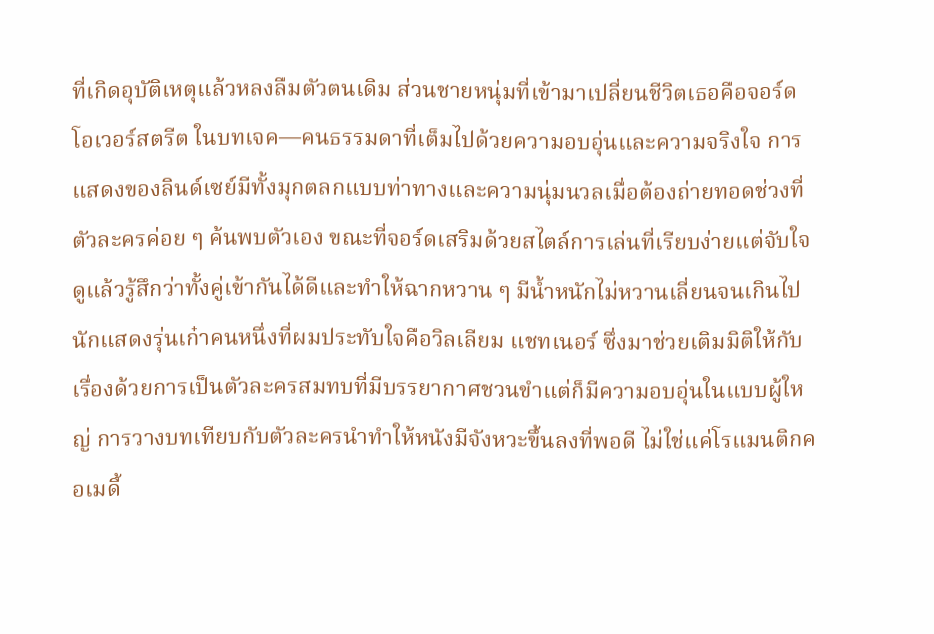ที่เกิดอุบัติเหตุแล้วหลงลืมตัวตนเดิม ส่วนชายหนุ่มที่เข้ามาเปลี่ยนชีวิตเธอคือจอร์ด โอเวอร์สตรีต ในบทเจค—คนธรรมดาที่เต็มไปด้วยความอบอุ่นและความจริงใจ การแสดงของลินด์เซย์มีทั้งมุกตลกแบบท่าทางและความนุ่มนวลเมื่อต้องถ่ายทอดช่วงที่ตัวละครค่อย ๆ ค้นพบตัวเอง ขณะที่จอร์ดเสริมด้วยสไตล์การเล่นที่เรียบง่ายแต่จับใจ ดูแล้วรู้สึกว่าทั้งคู่เข้ากันได้ดีและทำให้ฉากหวาน ๆ มีน้ำหนักไม่หวานเลี่ยนจนเกินไป
นักแสดงรุ่นเก๋าคนหนึ่งที่ผมประทับใจคือวิลเลียม แชทเนอร์ ซึ่งมาช่วยเติมมิติให้กับเรื่องด้วยการเป็นตัวละครสมทบที่มีบรรยากาศชวนขำแต่ก็มีความอบอุ่นในแบบผู้ใหญ่ การวางบทเทียบกับตัวละครนำทำให้หนังมีจังหวะขึ้นลงที่พอดี ไม่ใช่แค่โรแมนติกคอเมดี้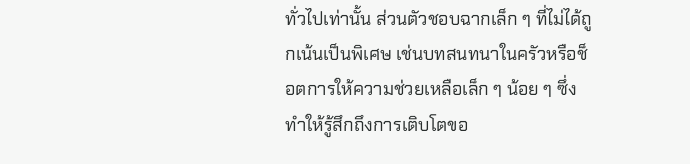ทั่วไปเท่านั้น ส่วนตัวชอบฉากเล็ก ๆ ที่ไม่ได้ถูกเน้นเป็นพิเศษ เช่นบทสนทนาในครัวหรือช็อตการให้ความช่วยเหลือเล็ก ๆ น้อย ๆ ซึ่งทำให้รู้สึกถึงการเติบโตขอ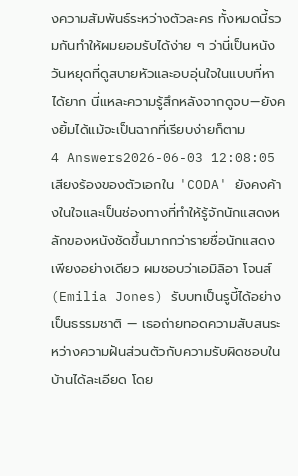งความสัมพันธ์ระหว่างตัวละคร ทั้งหมดนี้รวมกันทำให้ผมยอมรับได้ง่าย ๆ ว่านี่เป็นหนังวันหยุดที่ดูสบายหัวและอบอุ่นใจในแบบที่หาได้ยาก นี่แหละความรู้สึกหลังจากดูจบ—ยังคงยิ้มได้แม้จะเป็นฉากที่เรียบง่ายก็ตาม
4 Answers2026-06-03 12:08:05
เสียงร้องของตัวเอกใน 'CODA' ยังคงค้างในใจและเป็นช่องทางที่ทำให้รู้จักนักแสดงหลักของหนังชัดขึ้นมากกว่ารายชื่อนักแสดงเพียงอย่างเดียว ผมชอบว่าเอมิลิอา โจนส์ (Emilia Jones) รับบทเป็นรูบี้ได้อย่างเป็นธรรมชาติ — เธอถ่ายทอดความสับสนระหว่างความฝันส่วนตัวกับความรับผิดชอบในบ้านได้ละเอียด โดย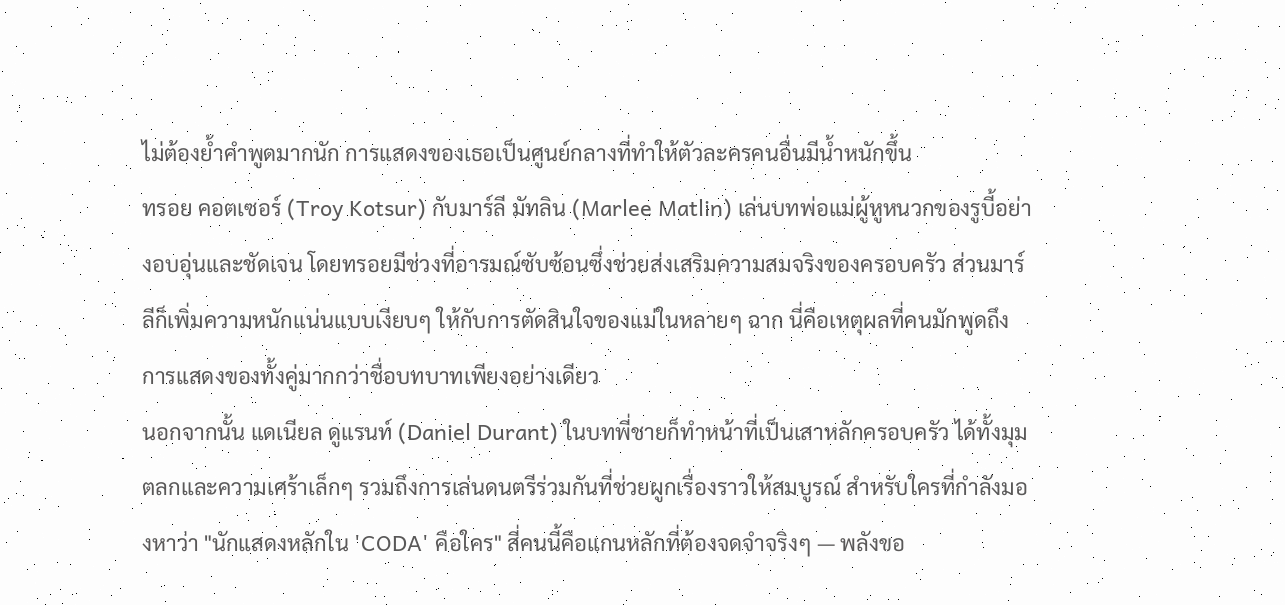ไม่ต้องย้ำคำพูดมากนัก การแสดงของเธอเป็นศูนย์กลางที่ทำให้ตัวละครคนอื่นมีน้ำหนักขึ้น
ทรอย คอตเซอร์ (Troy Kotsur) กับมาร์ลี มัทลิน (Marlee Matlin) เล่นบทพ่อแม่ผู้หูหนวกของรูบี้อย่างอบอุ่นและชัดเจน โดยทรอยมีช่วงที่อารมณ์ซับซ้อนซึ่งช่วยส่งเสริมความสมจริงของครอบครัว ส่วนมาร์ลีก็เพิ่มความหนักแน่นแบบเงียบๆ ให้กับการตัดสินใจของแม่ในหลายๆ ฉาก นี่คือเหตุผลที่คนมักพูดถึงการแสดงของทั้งคู่มากกว่าชื่อบทบาทเพียงอย่างเดียว
นอกจากนั้น แดเนียล ดูแรนท์ (Daniel Durant) ในบทพี่ชายก็ทำหน้าที่เป็นเสาหลักครอบครัว ได้ทั้งมุมตลกและความเศร้าเล็กๆ รวมถึงการเล่นดนตรีร่วมกันที่ช่วยผูกเรื่องราวให้สมบูรณ์ สำหรับใครที่กำลังมองหาว่า "นักแสดงหลักใน 'CODA' คือใคร" สี่คนนี้คือแกนหลักที่ต้องจดจำจริงๆ — พลังขอ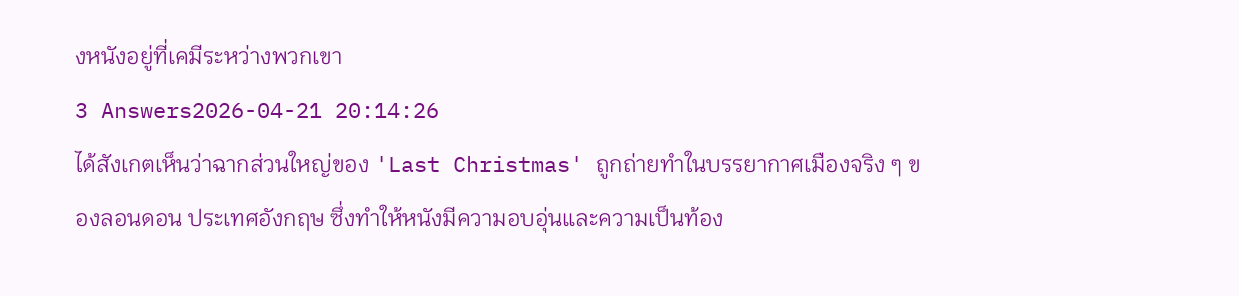งหนังอยู่ที่เคมีระหว่างพวกเขา
3 Answers2026-04-21 20:14:26
ได้สังเกตเห็นว่าฉากส่วนใหญ่ของ 'Last Christmas' ถูกถ่ายทำในบรรยากาศเมืองจริง ๆ ของลอนดอน ประเทศอังกฤษ ซึ่งทำให้หนังมีความอบอุ่นและความเป็นท้อง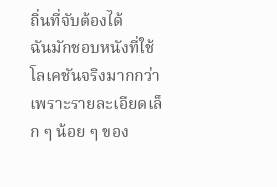ถิ่นที่จับต้องได้
ฉันมักชอบหนังที่ใช้โลเคชันจริงมากกว่าเพราะรายละเอียดเล็ก ๆ น้อย ๆ ของ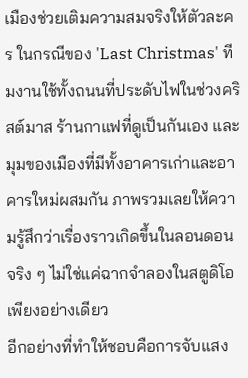เมืองช่วยเติมความสมจริงให้ตัวละคร ในกรณีของ 'Last Christmas' ทีมงานใช้ทั้งถนนที่ประดับไฟในช่วงคริสต์มาส ร้านกาแฟที่ดูเป็นกันเอง และมุมของเมืองที่มีทั้งอาคารเก่าและอาคารใหม่ผสมกัน ภาพรวมเลยให้ความรู้สึกว่าเรื่องราวเกิดขึ้นในลอนดอนจริง ๆ ไม่ใช่แค่ฉากจำลองในสตูดิโอเพียงอย่างเดียว
อีกอย่างที่ทำให้ชอบคือการจับแสง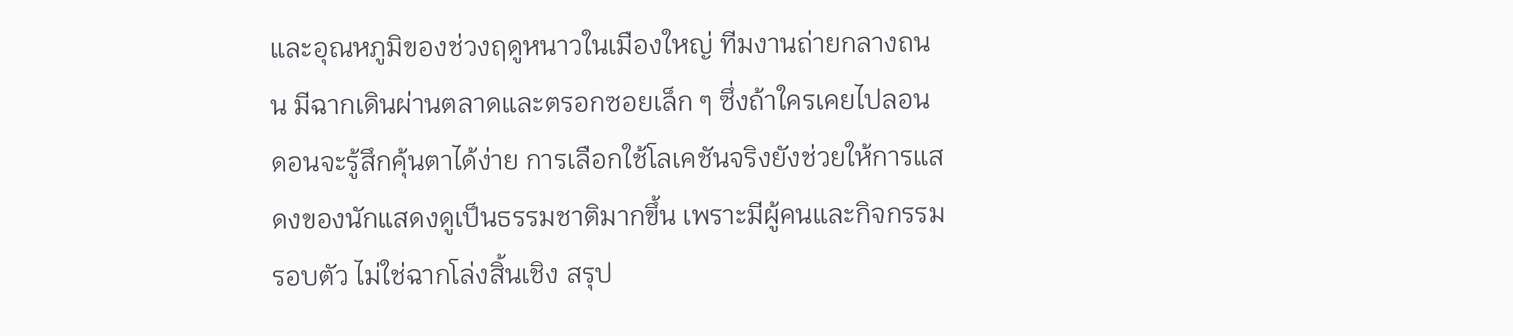และอุณหภูมิของช่วงฤดูหนาวในเมืองใหญ่ ทีมงานถ่ายกลางถนน มีฉากเดินผ่านตลาดและตรอกซอยเล็ก ๆ ซึ่งถ้าใครเคยไปลอนดอนจะรู้สึกคุ้นตาได้ง่าย การเลือกใช้โลเคชันจริงยังช่วยให้การแสดงของนักแสดงดูเป็นธรรมชาติมากขึ้น เพราะมีผู้คนและกิจกรรมรอบตัว ไม่ใช่ฉากโล่งสิ้นเชิง สรุป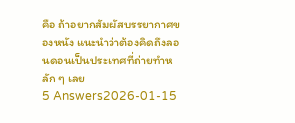คือ ถ้าอยากสัมผัสบรรยากาศของหนัง แนะนำว่าต้องคิดถึงลอนดอนเป็นประเทศที่ถ่ายทำหลัก ๆ เลย
5 Answers2026-01-15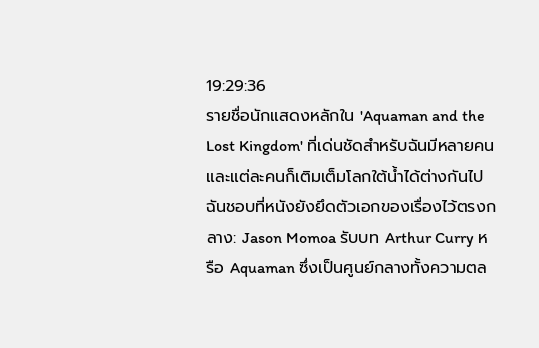19:29:36
รายชื่อนักแสดงหลักใน 'Aquaman and the Lost Kingdom' ที่เด่นชัดสำหรับฉันมีหลายคนและแต่ละคนก็เติมเต็มโลกใต้น้ำได้ต่างกันไป ฉันชอบที่หนังยังยึดตัวเอกของเรื่องไว้ตรงกลาง: Jason Momoa รับบท Arthur Curry หรือ Aquaman ซึ่งเป็นศูนย์กลางทั้งความตล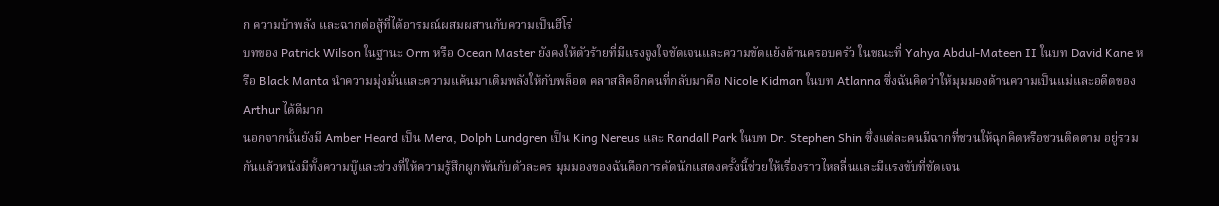ก ความบ้าพลัง และฉากต่อสู้ที่ได้อารมณ์ผสมผสานกับความเป็นฮีโร่
บทของ Patrick Wilson ในฐานะ Orm หรือ Ocean Master ยังคงให้ตัวร้ายที่มีแรงจูงใจชัดเจนและความขัดแย้งด้านครอบครัว ในขณะที่ Yahya Abdul‑Mateen II ในบท David Kane หรือ Black Manta นำความมุ่งมั่นและความแค้นมาเติมพลังให้กับพล็อต คลาสสิคอีกคนที่กลับมาคือ Nicole Kidman ในบท Atlanna ซึ่งฉันคิดว่าให้มุมมองด้านความเป็นแม่และอดีตของ Arthur ได้ดีมาก
นอกจากนั้นยังมี Amber Heard เป็น Mera, Dolph Lundgren เป็น King Nereus และ Randall Park ในบท Dr. Stephen Shin ซึ่งแต่ละคนมีฉากที่ชวนให้ฉุกคิดหรือชวนติดตาม อยู่รวมกันแล้วหนังมีทั้งความบู๊และช่วงที่ให้ความรู้สึกผูกพันกับตัวละคร มุมมองของฉันคือการคัดนักแสดงครั้งนี้ช่วยให้เรื่องราวไหลลื่นและมีแรงขับที่ชัดเจน